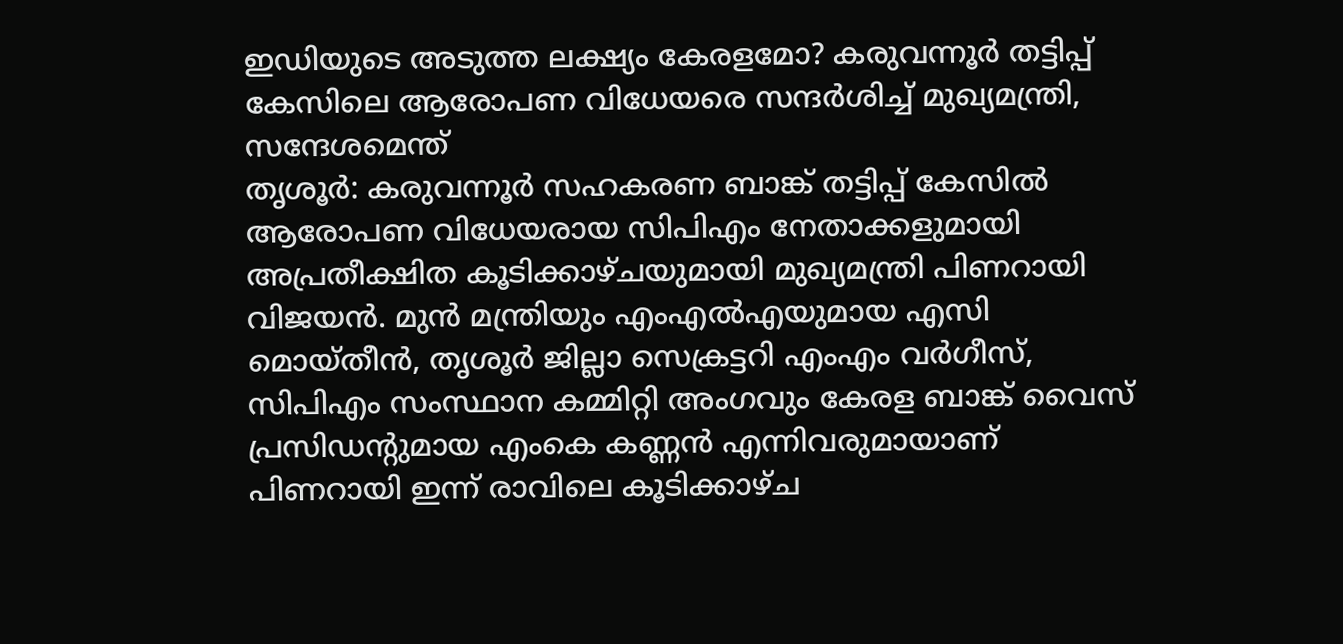ഇഡിയുടെ അടുത്ത ലക്ഷ്യം കേരളമോ? കരുവന്നൂർ തട്ടിപ്പ് കേസിലെ ആരോപണ വിധേയരെ സന്ദർശിച്ച് മുഖ്യമന്ത്രി, സന്ദേശമെന്ത്
തൃശൂർ: കരുവന്നൂർ സഹകരണ ബാങ്ക് തട്ടിപ്പ് കേസിൽ ആരോപണ വിധേയരായ സിപിഎം നേതാക്കളുമായി അപ്രതീക്ഷിത കൂടിക്കാഴ്ചയുമായി മുഖ്യമന്ത്രി പിണറായി വിജയൻ. മുൻ മന്ത്രിയും എംഎൽഎയുമായ എസി മൊയ്തീൻ, തൃശൂർ ജില്ലാ സെക്രട്ടറി എംഎം വർഗീസ്, സിപിഎം സംസ്ഥാന കമ്മിറ്റി അംഗവും കേരള ബാങ്ക് വൈസ് പ്രസിഡന്റുമായ എംകെ കണ്ണൻ എന്നിവരുമായാണ് പിണറായി ഇന്ന് രാവിലെ കൂടിക്കാഴ്ച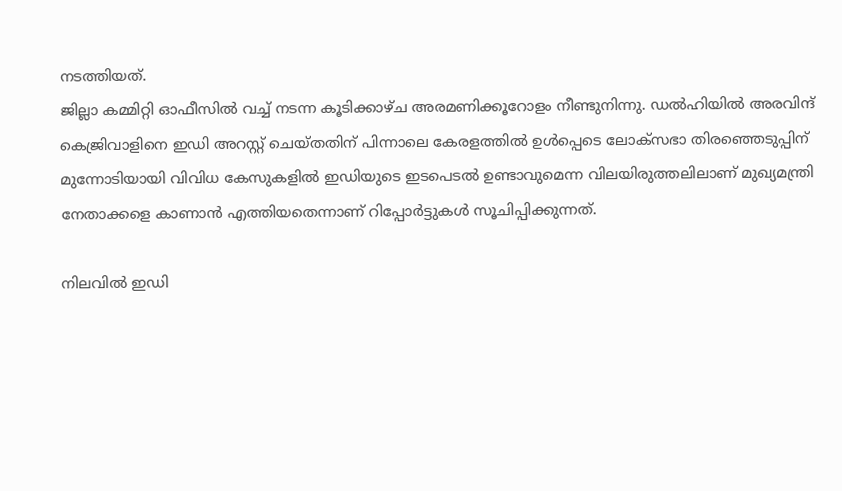നടത്തിയത്.
ജില്ലാ കമ്മിറ്റി ഓഫീസിൽ വച്ച് നടന്ന കൂടിക്കാഴ്ച അരമണിക്കൂറോളം നീണ്ടുനിന്നു. ഡൽഹിയിൽ അരവിന്ദ് കെജ്രിവാളിനെ ഇഡി അറസ്റ്റ് ചെയ്തതിന് പിന്നാലെ കേരളത്തിൽ ഉൾപ്പെടെ ലോക്സഭാ തിരഞ്ഞെടുപ്പിന് മുന്നോടിയായി വിവിധ കേസുകളിൽ ഇഡിയുടെ ഇടപെടൽ ഉണ്ടാവുമെന്ന വിലയിരുത്തലിലാണ് മുഖ്യമന്ത്രി നേതാക്കളെ കാണാൻ എത്തിയതെന്നാണ് റിപ്പോർട്ടുകൾ സൂചിപ്പിക്കുന്നത്.

നിലവിൽ ഇഡി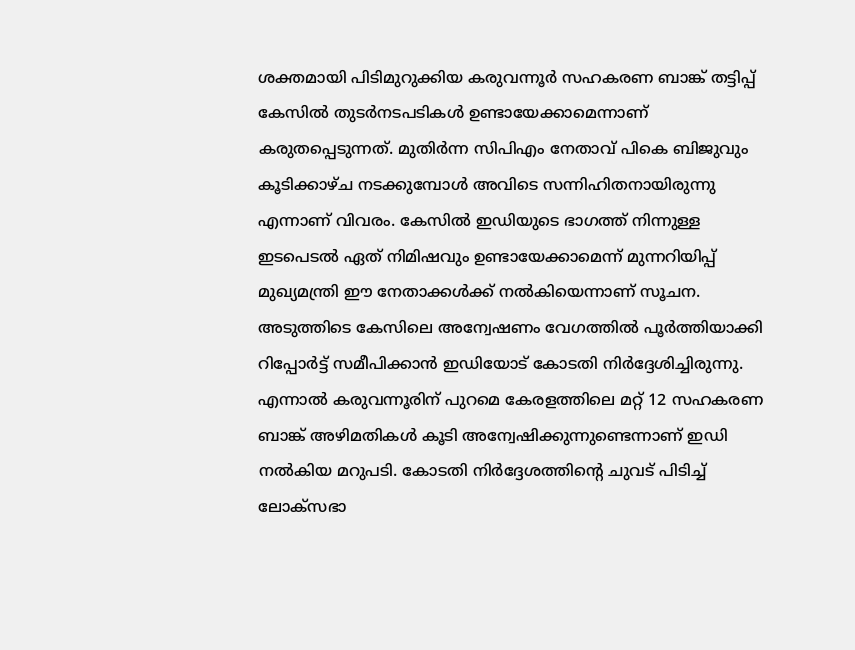ശക്തമായി പിടിമുറുക്കിയ കരുവന്നൂർ സഹകരണ ബാങ്ക് തട്ടിപ്പ് കേസിൽ തുടർനടപടികൾ ഉണ്ടായേക്കാമെന്നാണ് കരുതപ്പെടുന്നത്. മുതിർന്ന സിപിഎം നേതാവ് പികെ ബിജുവും കൂടിക്കാഴ്ച നടക്കുമ്പോൾ അവിടെ സന്നിഹിതനായിരുന്നു എന്നാണ് വിവരം. കേസിൽ ഇഡിയുടെ ഭാഗത്ത് നിന്നുള്ള ഇടപെടൽ ഏത് നിമിഷവും ഉണ്ടായേക്കാമെന്ന് മുന്നറിയിപ്പ് മുഖ്യമന്ത്രി ഈ നേതാക്കൾക്ക് നൽകിയെന്നാണ് സൂചന.
അടുത്തിടെ കേസിലെ അന്വേഷണം വേഗത്തിൽ പൂർത്തിയാക്കി റിപ്പോർട്ട് സമീപിക്കാൻ ഇഡിയോട് കോടതി നിർദ്ദേശിച്ചിരുന്നു. എന്നാൽ കരുവന്നൂരിന് പുറമെ കേരളത്തിലെ മറ്റ് 12 സഹകരണ ബാങ്ക് അഴിമതികൾ കൂടി അന്വേഷിക്കുന്നുണ്ടെന്നാണ് ഇഡി നൽകിയ മറുപടി. കോടതി നിർദ്ദേശത്തിന്റെ ചുവട് പിടിച്ച് ലോക്സഭാ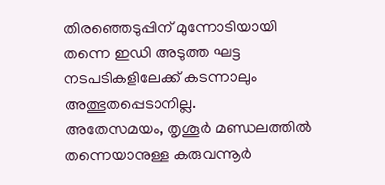തിരഞ്ഞെടുപ്പിന് മുന്നോടിയായി തന്നെ ഇഡി അടുത്ത ഘട്ട നടപടികളിലേക്ക് കടന്നാലും അത്ഭുതപ്പെടാനില്ല.
അതേസമയം, തൃശൂർ മണ്ഡലത്തിൽ തന്നെയാനുള്ള കരുവന്നൂർ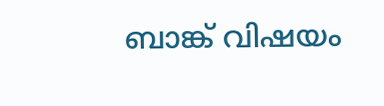ബാങ്ക് വിഷയം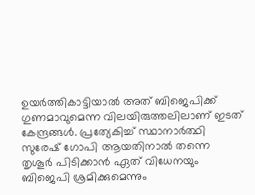ഉയർത്തികാട്ടിയാൽ അത് ബിജെപിക്ക് ഗുണമാവുമെന്ന വിലയിരുത്തലിലാണ് ഇടത് കേന്ദ്രങ്ങൾ. പ്രത്യേകിച്ച് സ്ഥാനാർത്ഥി സുരേഷ് ഗോപി ആയതിനാൽ തന്നെ തൃശൂർ പിടിക്കാൻ ഏത് വിധേനയും ബിജെപി ശ്രമിക്കുമെന്നും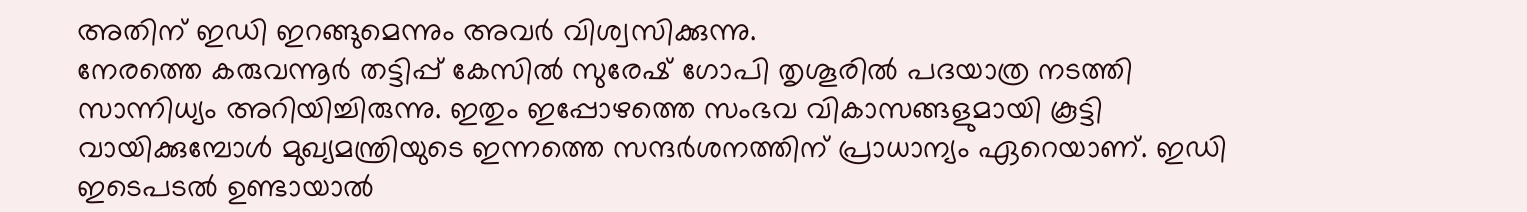അതിന് ഇഡി ഇറങ്ങുമെന്നും അവർ വിശ്വസിക്കുന്നു.
നേരത്തെ കരുവന്നൂർ തട്ടിപ്പ് കേസിൽ സുരേഷ് ഗോപി തൃശൂരിൽ പദയാത്ര നടത്തി സാന്നിധ്യം അറിയിച്ചിരുന്നു. ഇതും ഇപ്പോഴത്തെ സംഭവ വികാസങ്ങളുമായി കൂട്ടി വായിക്കുമ്പോൾ മുഖ്യമന്ത്രിയുടെ ഇന്നത്തെ സന്ദർശനത്തിന് പ്രാധാന്യം ഏറെയാണ്. ഇഡി ഇടെപടൽ ഉണ്ടായാൽ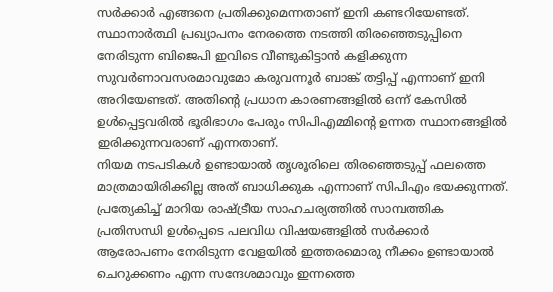സർക്കാർ എങ്ങനെ പ്രതിക്കുമെന്നതാണ് ഇനി കണ്ടറിയേണ്ടത്.
സ്ഥാനാർത്ഥി പ്രഖ്യാപനം നേരത്തെ നടത്തി തിരഞ്ഞെടുപ്പിനെ നേരിടുന്ന ബിജെപി ഇവിടെ വീണ്ടുകിട്ടാൻ കളിക്കുന്ന സുവർണാവസരമാവുമോ കരുവന്നൂർ ബാങ്ക് തട്ടിപ്പ് എന്നാണ് ഇനി അറിയേണ്ടത്. അതിന്റെ പ്രധാന കാരണങ്ങളിൽ ഒന്ന് കേസിൽ ഉൾപ്പെട്ടവരിൽ ഭൂരിഭാഗം പേരും സിപിഎമ്മിന്റെ ഉന്നത സ്ഥാനങ്ങളിൽ ഇരിക്കുന്നവരാണ് എന്നതാണ്.
നിയമ നടപടികൾ ഉണ്ടായാൽ തൃശൂരിലെ തിരഞ്ഞെടുപ്പ് ഫലത്തെ മാത്രമായിരിക്കില്ല അത് ബാധിക്കുക എന്നാണ് സിപിഎം ഭയക്കുന്നത്. പ്രത്യേകിച്ച് മാറിയ രാഷ്ട്രീയ സാഹചര്യത്തിൽ സാമ്പത്തിക പ്രതിസന്ധി ഉൾപ്പെടെ പലവിധ വിഷയങ്ങളിൽ സർക്കാർ ആരോപണം നേരിടുന്ന വേളയിൽ ഇത്തരമൊരു നീക്കം ഉണ്ടായാൽ ചെറുക്കണം എന്ന സന്ദേശമാവും ഇന്നത്തെ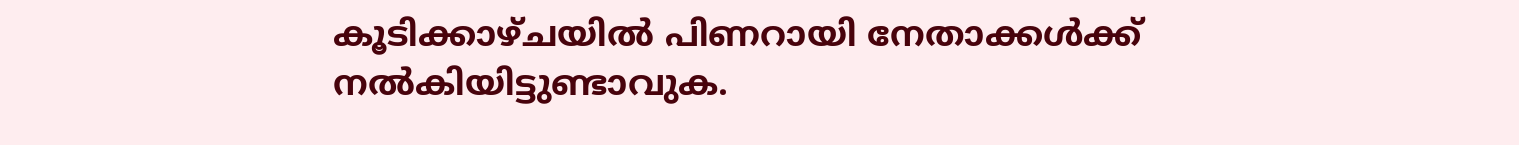കൂടിക്കാഴ്ചയിൽ പിണറായി നേതാക്കൾക്ക് നൽകിയിട്ടുണ്ടാവുക.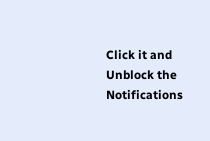Click it and Unblock the Notifications